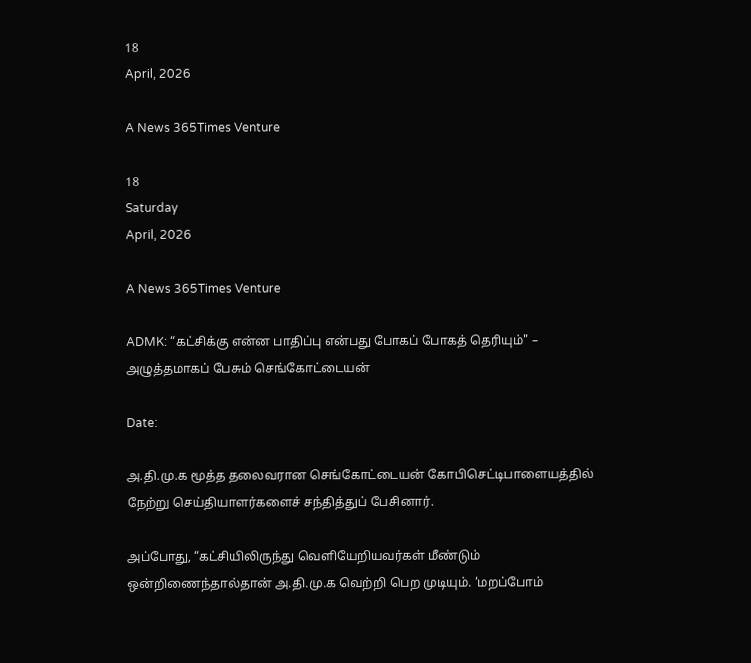18
April, 2026

A News 365Times Venture

18
Saturday
April, 2026

A News 365Times Venture

ADMK: “கட்சிக்கு என்ன பாதிப்பு என்பது போகப் போகத் தெரியும்" – அழுத்தமாகப் பேசும் செங்கோட்டையன்

Date:

அ.தி.மு.க மூத்த தலைவரான செங்கோட்டையன் கோபிசெட்டிபாளையத்தில் நேற்று செய்தியாளர்களைச் சந்தித்துப் பேசினார்.

அப்போது, “கட்சியிலிருந்து வெளியேறியவர்கள் மீண்டும் ஒன்றிணைந்தால்தான் அ.தி.மு.க வெற்றி பெற முடியும். ‘மறப்போம்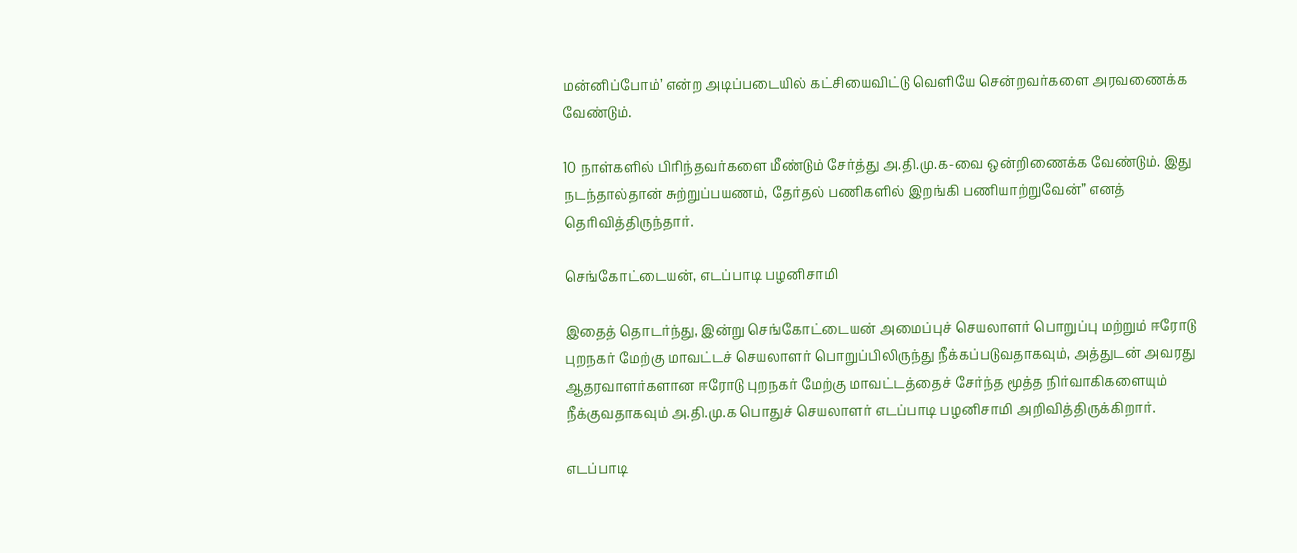மன்னிப்போம்’ என்ற அடிப்படையில் கட்சியைவிட்டு வெளியே சென்றவர்களை அரவணைக்க வேண்டும்.

10 நாள்களில் பிரிந்தவர்களை மீண்டும் சேர்த்து அ.தி.மு.க-வை ஒன்றிணைக்க வேண்டும். இது நடந்தால்தான் சுற்றுப்பயணம், தேர்தல் பணிகளில் இறங்கி பணியாற்றுவேன்” எனத் தெரிவித்திருந்தார்.

செங்கோட்டையன், எடப்பாடி பழனிசாமி

இதைத் தொடர்ந்து, இன்று செங்கோட்டையன் அமைப்புச் செயலாளர் பொறுப்பு மற்றும் ஈரோடு புறநகர் மேற்கு மாவட்டச் செயலாளர் பொறுப்பிலிருந்து நீக்கப்படுவதாகவும், அத்துடன் அவரது ஆதரவாளர்களான ஈரோடு புறநகர் மேற்கு மாவட்டத்தைச் சேர்ந்த மூத்த நிர்வாகிகளையும் நீக்குவதாகவும் அ.தி.மு.க பொதுச் செயலாளர் எடப்பாடி பழனிசாமி அறிவித்திருக்கிறார்.

எடப்பாடி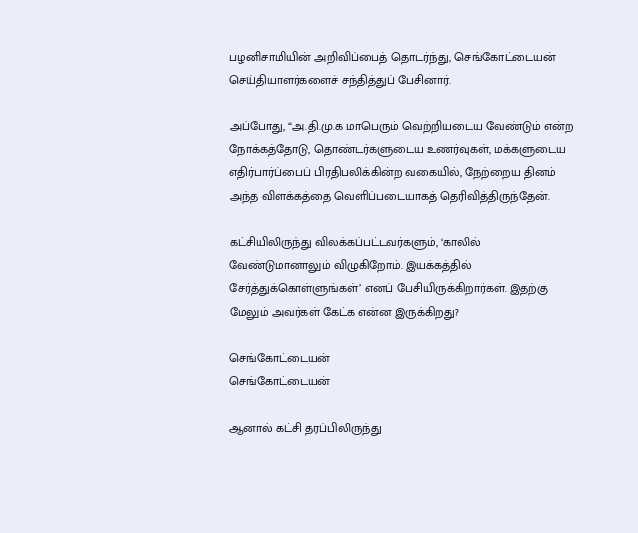பழனிசாமியின் அறிவிப்பைத் தொடர்ந்து, செங்கோட்டையன் செய்தியாளர்களைச் சந்தித்துப் பேசினார்.

அப்போது, “அ.தி.மு.க மாபெரும் வெற்றியடைய வேண்டும் என்ற நோக்கத்தோடு, தொண்டர்களுடைய உணர்வுகள், மக்களுடைய எதிர்பார்ப்பைப் பிரதிபலிக்கின்ற வகையில், நேற்றைய தினம் அந்த விளக்கத்தை வெளிப்படையாகத் தெரிவித்திருந்தேன்.

கட்சியிலிருந்து விலக்கப்பட்டவர்களும், ‘காலில் வேண்டுமானாலும் விழுகிறோம். இயக்கத்தில் சேர்த்துக்கொள்ளுங்கள்’ எனப் பேசியிருக்கிறார்கள். இதற்கு மேலும் அவர்கள் கேட்க என்ன இருக்கிறது?

செங்கோட்டையன்
செங்கோட்டையன்

ஆனால் கட்சி தரப்பிலிருந்து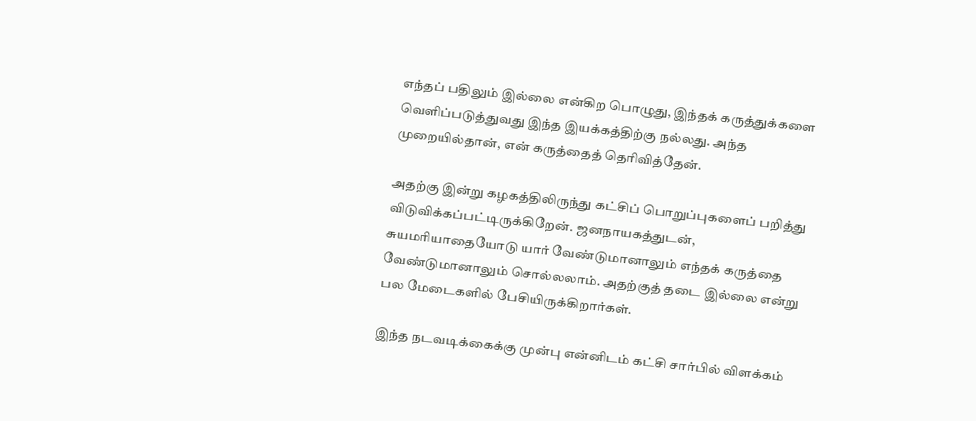எந்தப் பதிலும் இல்லை என்கிற பொழுது, இந்தக் கருத்துக்களை வெளிப்படுத்துவது இந்த இயக்கத்திற்கு நல்லது. அந்த முறையில்தான், என் கருத்தைத் தெரிவித்தேன்.

அதற்கு இன்று கழகத்திலிருந்து கட்சிப் பொறுப்புகளைப் பறித்து விடுவிக்கப்பட்டிருக்கிறேன். ஜனநாயகத்துடன், சுயமரியாதையோடு யார் வேண்டுமானாலும் எந்தக் கருத்தை வேண்டுமானாலும் சொல்லலாம். அதற்குத் தடை இல்லை என்று பல மேடைகளில் பேசியிருக்கிறார்கள்.

இந்த நடவடிக்கைக்கு முன்பு என்னிடம் கட்சி சார்பில் விளக்கம்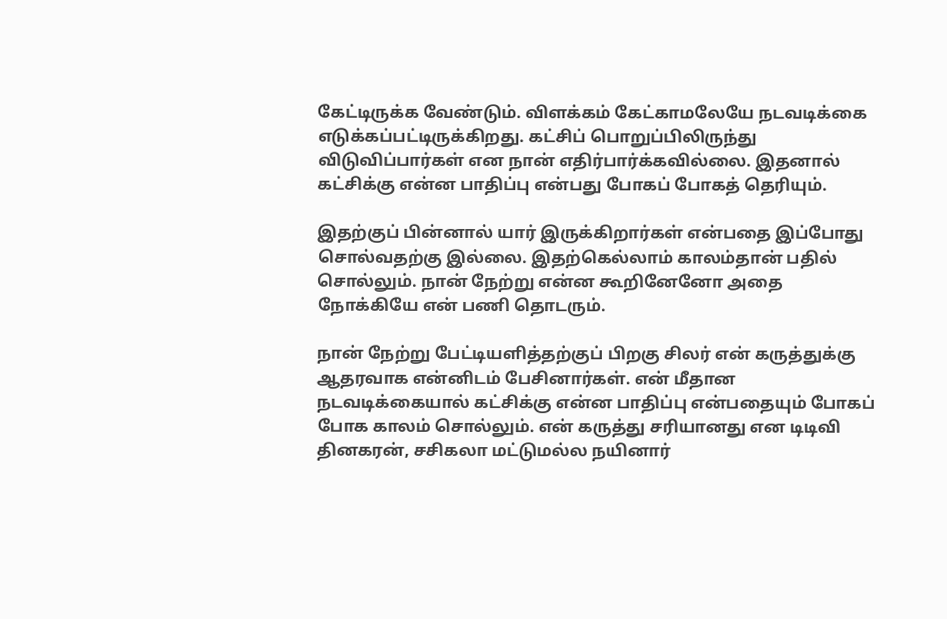கேட்டிருக்க வேண்டும். விளக்கம் கேட்காமலேயே நடவடிக்கை எடுக்கப்பட்டிருக்கிறது. கட்சிப் பொறுப்பிலிருந்து விடுவிப்பார்கள் என நான் எதிர்பார்க்கவில்லை. இதனால் கட்சிக்கு என்ன பாதிப்பு என்பது போகப் போகத் தெரியும்.

இதற்குப் பின்னால் யார் இருக்கிறார்கள் என்பதை இப்போது சொல்வதற்கு இல்லை. இதற்கெல்லாம் காலம்தான் பதில் சொல்லும். நான் நேற்று என்ன கூறினேனோ அதை நோக்கியே என் பணி தொடரும்.

நான் நேற்று பேட்டியளித்தற்குப் பிறகு சிலர் என் கருத்துக்கு ஆதரவாக என்னிடம் பேசினார்கள். என் மீதான நடவடிக்கையால் கட்சிக்கு என்ன பாதிப்பு என்பதையும் போகப் போக காலம் சொல்லும். என் கருத்து சரியானது என டிடிவி தினகரன், சசிகலா மட்டுமல்ல நயினார்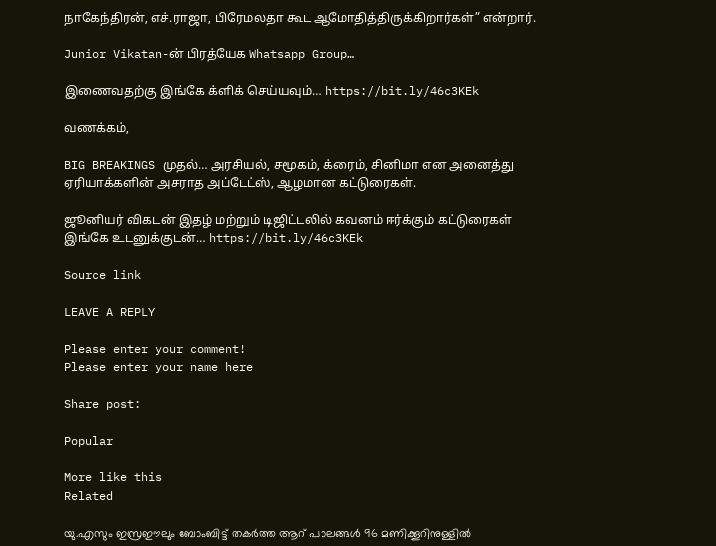நாகேந்திரன், எச்.ராஜா, பிரேமலதா கூட ஆமோதித்திருக்கிறார்கள்” என்றார்.

Junior Vikatan-ன் பிரத்யேக Whatsapp Group…

இணைவதற்கு இங்கே க்ளிக் செய்யவும்… https://bit.ly/46c3KEk

வணக்கம்,

BIG BREAKINGS முதல்… அரசியல், சமூகம், க்ரைம், சினிமா என அனைத்து ஏரியாக்களின் அசராத அப்டேட்ஸ், ஆழமான கட்டுரைகள்.

ஜூனியர் விகடன் இதழ் மற்றும் டிஜிட்டலில் கவனம் ஈர்க்கும் கட்டுரைகள் இங்கே உடனுக்குடன்… https://bit.ly/46c3KEk

Source link

LEAVE A REPLY

Please enter your comment!
Please enter your name here

Share post:

Popular

More like this
Related

യു.എസും ഇസ്രഈലും ബോംബിട്ട് തകര്‍ത്ത ആറ് പാലങ്ങള്‍ 96 മണിക്കൂറിനുള്ളില്‍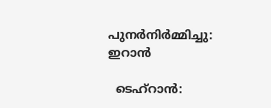പുനര്‍നിര്‍മ്മിച്ചു: ഇറാന്‍

  ടെഹ്റാന്‍: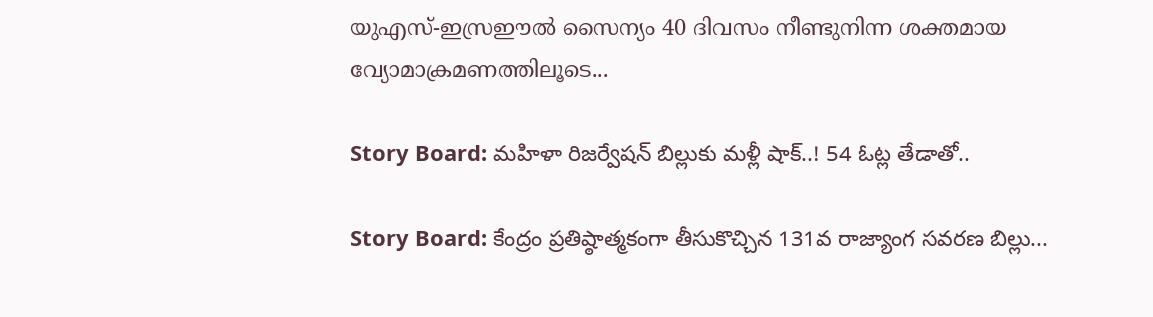യുഎസ്-ഇസ്രഈല്‍ സൈന്യം 40 ദിവസം നീണ്ടുനിന്ന ശക്തമായ വ്യോമാക്രമണത്തിലൂടെ...

Story Board: మహిళా రిజర్వేషన్ బిల్లుకు మళ్లీ షాక్..! 54 ఓట్ల తేడాతో..

Story Board: కేంద్రం ప్రతిష్ఠాత్మకంగా తీసుకొచ్చిన 131వ రాజ్యాంగ సవరణ బిల్లు...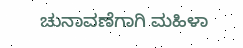ಚುನಾವಣೆಗಾಗಿ ಮಹಿಳಾ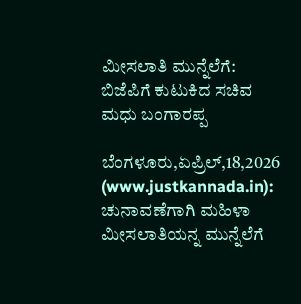ಮೀಸಲಾತಿ ಮುನ್ನೆಲೆಗೆ: ಬಿಜೆಪಿಗೆ ಕುಟುಕಿದ ಸಚಿವ ಮಧು ಬಂಗಾರಪ್ಪ

ಬೆಂಗಳೂರು,ಏಪ್ರಿಲ್,18,2026 (www.justkannada.in): ಚುನಾವಣೆಗಾಗಿ ಮಹಿಳಾ ಮೀಸಲಾತಿಯನ್ನ ಮುನ್ನೆಲೆಗೆ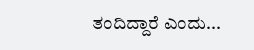ತಂದಿದ್ದಾರೆ ಎಂದು...